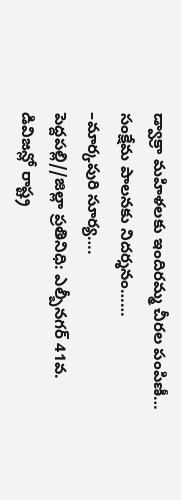డ్వాక్రా మహిళలకు ఇందిరమ్మ చీరల పంపిణీ… సంక్షేమ పాలనకు నిదర్శనం……
–మార్కపురి సూర్య….
పెద్దపల్లి//జిల్లా ప్రతినిధి: ఎల్బీనగర్ 41వ. డివిజన్లో రాష్ట్ర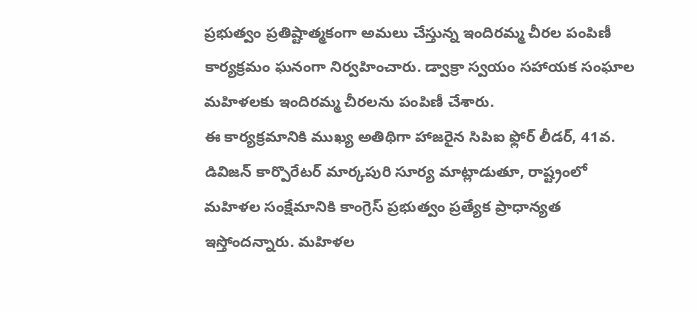ప్రభుత్వం ప్రతిష్టాత్మకంగా అమలు చేస్తున్న ఇందిరమ్మ చీరల పంపిణీ కార్యక్రమం ఘనంగా నిర్వహించారు. డ్వాక్రా స్వయం సహాయక సంఘాల మహిళలకు ఇందిరమ్మ చీరలను పంపిణీ చేశారు.
ఈ కార్యక్రమానికి ముఖ్య అతిథిగా హాజరైన సిపిఐ ఫ్లోర్ లీడర్, 41వ. డివిజన్ కార్పొరేటర్ మార్కపురి సూర్య మాట్లాడుతూ, రాష్ట్రంలో మహిళల సంక్షేమానికి కాంగ్రెస్ ప్రభుత్వం ప్రత్యేక ప్రాధాన్యత ఇస్తోందన్నారు. మహిళల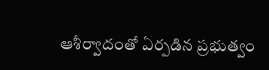ఆశీర్వాదంతో ఏర్పడిన ప్రభుత్వం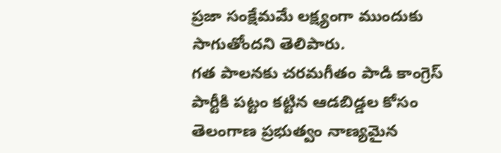ప్రజా సంక్షేమమే లక్ష్యంగా ముందుకు సాగుతోందని తెలిపారు.
గత పాలనకు చరమగీతం పాడి కాంగ్రెస్ పార్టీకి పట్టం కట్టిన ఆడబిడ్డల కోసం తెలంగాణ ప్రభుత్వం నాణ్యమైన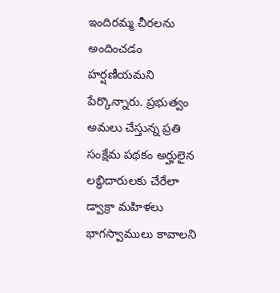ఇందిరమ్మ చీరలను అందించడం హర్షణీయమని పేర్కొన్నారు. ప్రభుత్వం అమలు చేస్తున్న ప్రతి సంక్షేమ పథకం అర్హులైన లబ్ధిదారులకు చేరేలా డ్వాక్రా మహిళలు భాగస్వాములు కావాలని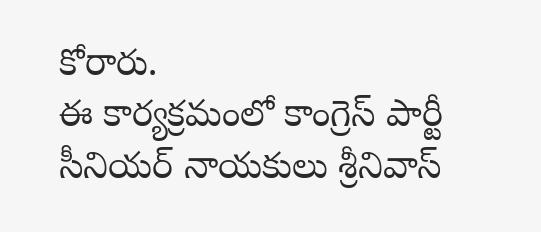కోరారు.
ఈ కార్యక్రమంలో కాంగ్రెస్ పార్టీ సీనియర్ నాయకులు శ్రీనివాస్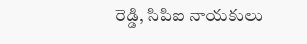రెడ్డి, సిపిఐ నాయకులు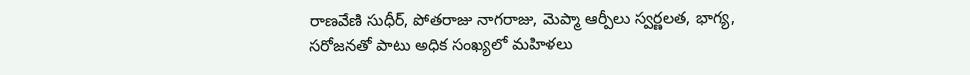రాణవేణి సుధీర్, పోతరాజు నాగరాజు, మెప్మా ఆర్పీలు స్వర్ణలత, భాగ్య, సరోజనతో పాటు అధిక సంఖ్యలో మహిళలు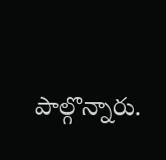పాల్గొన్నారు.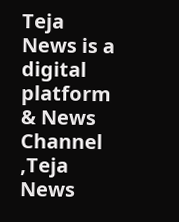Teja News is a digital platform & News Channel ,Teja News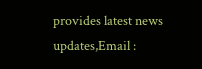provides latest news updates,Email :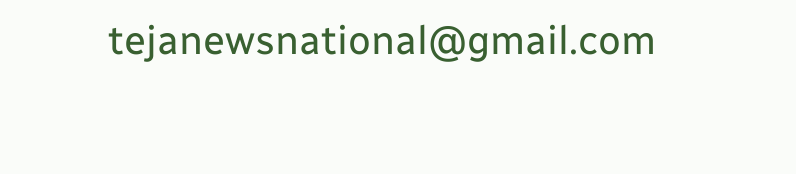tejanewsnational@gmail.com